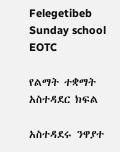Felegetibeb Sunday school EOTC

የልማት ተቋማት አስተዳደር ክፍል

አስተዳደሩ ንዋያተ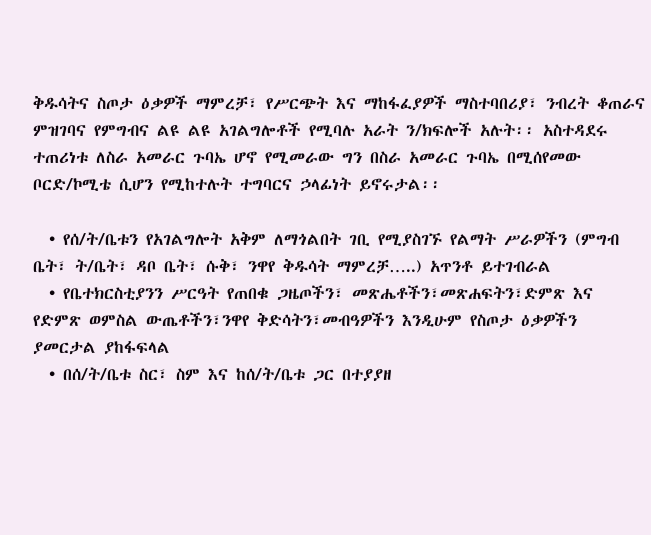ቅዱሳትና ስጦታ ዕቃዎች ማምረቻ፣ የሥርጭት እና ማከፋፈያዎች ማስተባበሪያ፣ ንብረት ቆጠራና ምዝገባና የምግብና ልዩ ልዩ አገልግሎቶች የሚባሉ አራት ን/ክፍሎች አሉት፡፡ አስተዳደሩ ተጠሪነቱ ለስራ አመራር ጉባኤ ሆኖ የሚመራው ግን በስራ አመራር ጉባኤ በሚሰየመው ቦርድ/ኮሚቴ ሲሆን የሚከተሉት ተግባርና ኃላፊነት ይኖሩታል፡፡

  • የሰ/ት/ቤቱን የአገልግሎት አቅም ለማጎልበት ገቢ የሚያስገኙ የልማት ሥራዎችን (ምግብ ቤት፣ ት/ቤት፣ ዳቦ ቤት፣ ሱቅ፣ ንዋየ ቅዱሳት ማምረቻ…..) አጥንቶ ይተገብራል
  • የቤተክርስቲያንን ሥርዓት የጠበቁ ጋዜጦችን፣ መጽሔቶችን፣መጽሐፍትን፣ድምጽ እና የድምጽ ወምስል ውጤቶችን፣ንዋየ ቅድሳትን፣መብዓዎችን እንዲሁም የስጦታ ዕቃዎችን ያመርታል ያከፋፍላል
  • በሰ/ት/ቤቱ ስር፣ ስም እና ከሰ/ት/ቤቱ ጋር በተያያዘ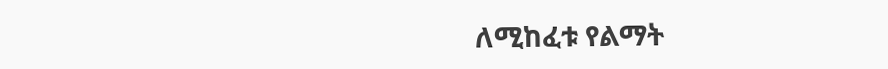ለሚከፈቱ የልማት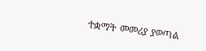ተቋማት መመሪያ ያወጣል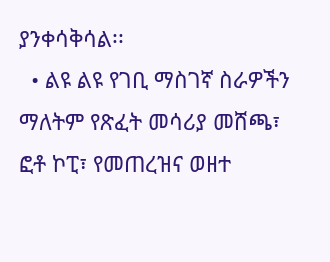ያንቀሳቅሳል፡፡
  • ልዩ ልዩ የገቢ ማስገኛ ስራዎችን ማለትም የጽፈት መሳሪያ መሸጫ፣ ፎቶ ኮፒ፣ የመጠረዝና ወዘተ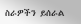ስራዎችን ይሰራል